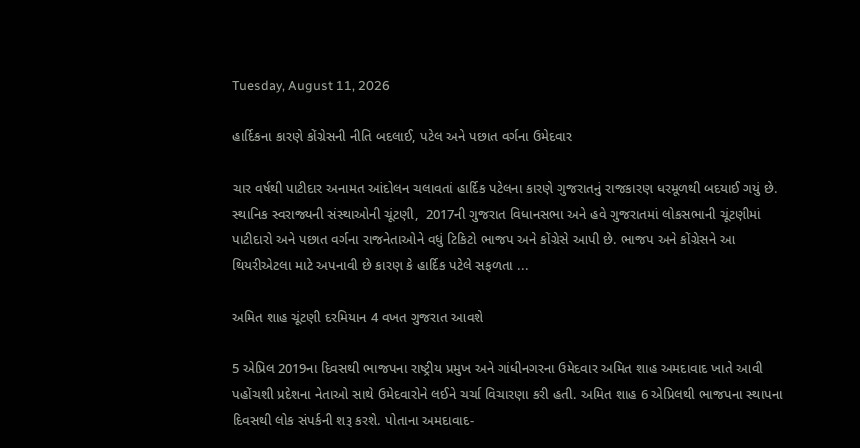Tuesday, August 11, 2026

હાર્દિકના કારણે કોંગ્રેસની નીતિ બદલાઈ, પટેલ અને પછાત વર્ગના ઉમેદવાર

ચાર વર્ષથી પાટીદાર અનામત આંદોલન ચલાવતાં હાર્દિક પટેલના કારણે ગુજરાતનું રાજકારણ ધરમૂળથી બદયાઈ ગયું છે. સ્થાનિક સ્વરાજ્યની સંસ્થાઓની ચૂંટણી,  2017ની ગુજરાત વિધાનસભા અને હવે ગુજરાતમાં લોકસભાની ચૂંટણીમાં પાટીદારો અને પછાત વર્ગના રાજનેતાઓને વધું ટિકિટો ભાજપ અને કોંગ્રેસે આપી છે. ભાજપ અને કોંગ્રેસને આ થિયરીએટલા માટે અપનાવી છે કારણ કે હાર્દિક પટેલે સફળતા ...

અમિત શાહ ચૂંટણી દરમિયાન 4 વખત ગુજરાત આવશે

5 એપ્રિલ 2019ના દિવસથી ભાજપના રાષ્ટ્રીય પ્રમુખ અને ગાંધીનગરના ઉમેદવાર અમિત શાહ અમદાવાદ ખાતે આવી પહોંચશી પ્રદેશના નેતાઓ સાથે ઉમેદવારોને લઈને ચર્ચા વિચારણા કરી હતી. અમિત શાહ 6 એપ્રિલથી ભાજપના સ્થાપના દિવસથી લોક સંપર્કની શરૂ કરશે. પોતાના અમદાવાદ-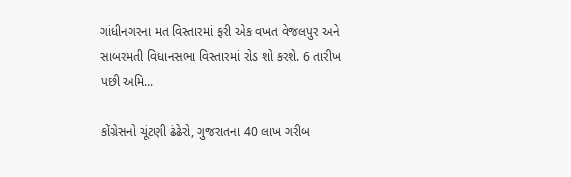ગાંધીનગરના મત વિસ્તારમાં ફરી એક વખત વેજલપુર અને સાબરમતી વિધાનસભા વિસ્તારમાં રોડ શો કરશે. 6 તારીખ પછી અમિ...

કોંગ્રેસનો ચૂંટણી ઢંઢેરો, ગુજરાતના 40 લાખ ગરીબ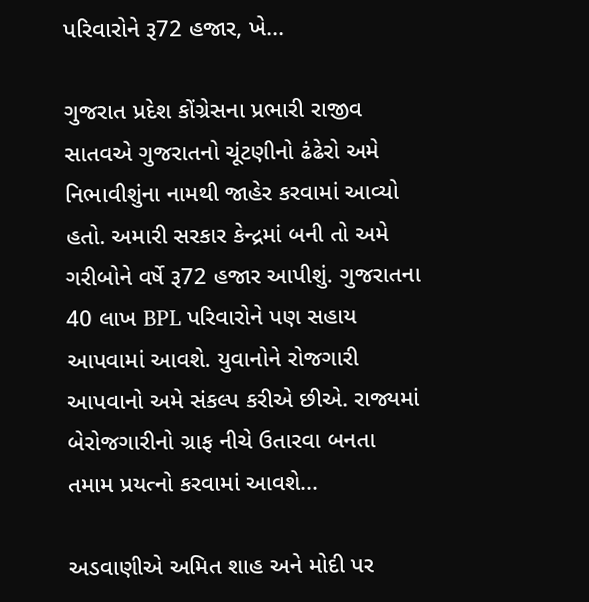પરિવારોને રૂ72 હજાર, ખે...

ગુજરાત પ્રદેશ કોંગ્રેસના પ્રભારી રાજીવ સાતવએ ગુજરાતનો ચૂંટણીનો ઢંઢેરો અમે નિભાવીશુંના નામથી જાહેર કરવામાં આવ્યો હતો. અમારી સરકાર કેન્દ્રમાં બની તો અમે ગરીબોને વર્ષે રૂ72 હજાર આપીશું. ગુજરાતના 40 લાખ BPL પરિવારોને પણ સહાય આપવામાં આવશે. યુવાનોને રોજગારી આપવાનો અમે સંકલ્પ કરીએ છીએ. રાજ્યમાં બેરોજગારીનો ગ્રાફ નીચે ઉતારવા બનતા તમામ પ્રયત્નો કરવામાં આવશે...

અડવાણીએ અમિત શાહ અને મોદી પર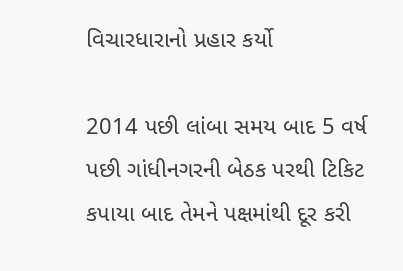વિચારધારાનો પ્રહાર કર્યો

2014 પછી લાંબા સમય બાદ 5 વર્ષ પછી ગાંધીનગરની બેઠક પરથી ટિકિટ કપાયા બાદ તેમને પક્ષમાંથી દૂર કરી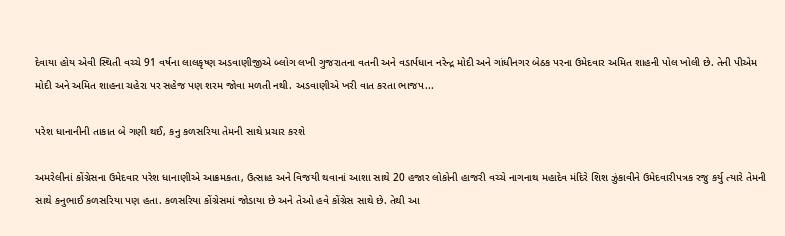દેવાયા હોય એવી સ્થિતી વચ્ચે 91 વર્ષના લાલકૃષ્ણ અડવાણીજીએ બ્લોગ લખી ગુજરાતના વતની અને વડાર્પધાન નરેન્દ્ર મોદી અને ગાંધીનગર બેઠક પરના ઉમેદવાર અમિત શાહની પોલ ખોલી છે. તેની પીએમ મોદી અને અમિત શાહના ચહેરા પર સહેજ પણ શરમ જોવા મળતી નથી. અડવાણીએ ખરી વાત કરતા ભાજપ...

પરેશ ધાનાનીની તાકાત બે ગણી થઈ, કનુ કળસરિયા તેમની સાથે પ્રચાર કરશે

અમરેલીનાં કોંગ્રેસના ઉમેદવાર પરેશ ધાનાણીએ આક્રમકતા, ઉત્‍સાહ અને વિજયી થવાનાં આશા સાથે 20 હજાર લોકોની હાજરી વચ્ચે નાગનાથ મહાદેવ મંદિરે શિશ ઝુંકાવીને ઉમેદવારીપત્રક રજુ કર્યુ ત્યારે તેમની સાથે કનુભાઈ કળસરિયા પણ હતા. કળસરિયા કોંગ્રેસમાં જોડાયા છે અને તેઓ હવે કોંગ્રેસ સાથે છે. તેથી આ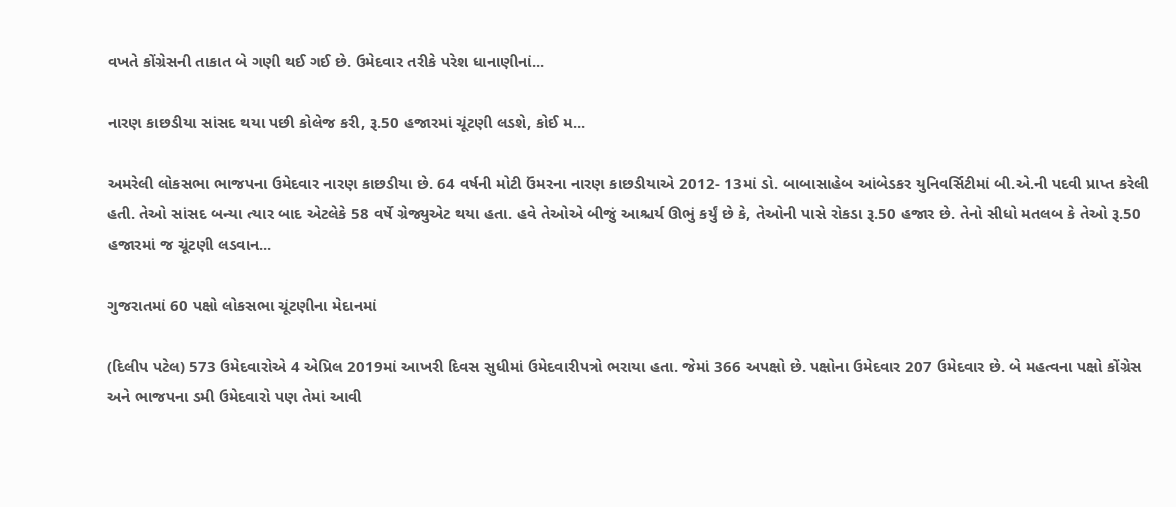વખતે કોંગ્રેસની તાકાત બે ગણી થઈ ગઈ છે. ઉમેદવાર તરીકે પરેશ ધાનાણીનાં...

નારણ કાછડીયા સાંસદ થયા પછી કોલેજ કરી, રૂ.50 હજારમાં ચૂંટણી લડશે, કોઈ મ...

અમરેલી લોકસભા ભાજપના ઉમેદવાર નારણ કાછડીયા છે. 64 વર્ષની મોટી ઉંમરના નારણ કાછડીયાએ 2012- 13માં ડો. બાબાસાહેબ આંબેડકર યુનિવર્સિટીમાં બી.એ.ની પદવી પ્રાપ્‍ત કરેલી હતી. તેઓ સાંસદ બન્યા ત્યાર બાદ એટલેકે 58 વર્ષે ગ્રેજ્યુએટ થયા હતા. હવે તેઓએ બીજું આશ્ચર્ય ઊભું કર્યું છે કે, તેઓની પાસે રોકડા રૂ.50 હજાર છે. તેનો સીધો મતલબ કે તેઓ રૂ.50 હજારમાં જ ચૂંટણી લડવાન...

ગુજરાતમાં 60 પક્ષો લોકસભા ચૂંટણીના મેદાનમાં

(દિલીપ પટેલ) 573 ઉમેદવારોએ 4 એપ્રિલ 2019માં આખરી દિવસ સુધીમાં ઉમેદવારીપત્રો ભરાયા હતા. જેમાં 366 અપક્ષો છે. પક્ષોના ઉમેદવાર 207 ઉમેદવાર છે. બે મહત્વના પક્ષો કોંગ્રેસ અને ભાજપના ડમી ઉમેદવારો પણ તેમાં આવી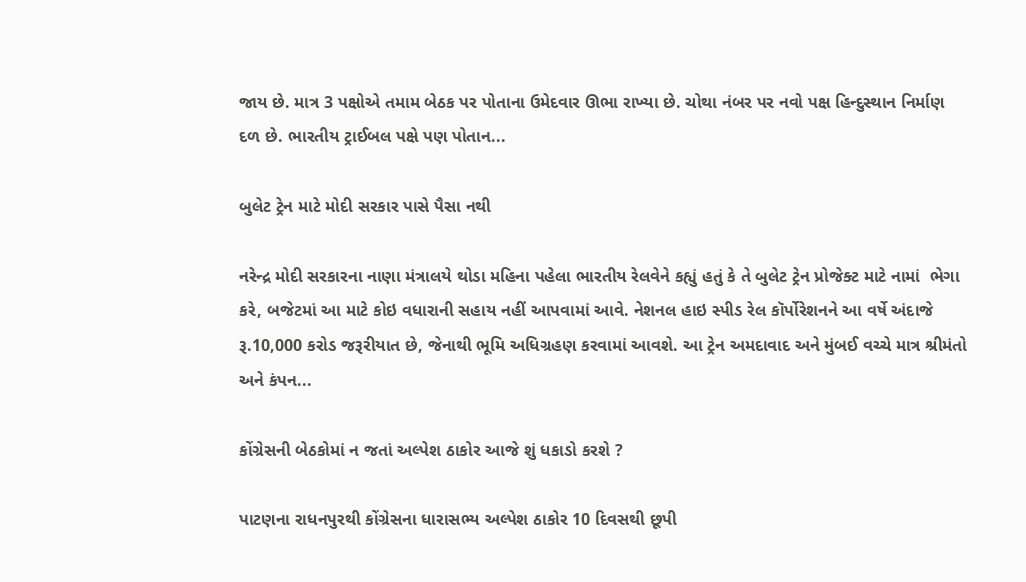જાય છે. માત્ર 3 પક્ષોએ તમામ બેઠક પર પોતાના ઉમેદવાર ઊભા રાખ્યા છે. ચોથા નંબર પર નવો પક્ષ હિન્દુસ્થાન નિર્માણ દળ છે. ભારતીય ટ્રાઈબલ પક્ષે પણ પોતાન...

બુલેટ ટ્રેન માટે મોદી સરકાર પાસે પૈસા નથી

નરેન્દ્ર મોદી સરકારના નાણા મંત્રાલયે થોડા મહિના પહેલા ભારતીય રેલવેને કહ્યું હતું કે તે બુલેટ ટ્રેન પ્રોજેક્ટ માટે નામાં  ભેગા કરે, બજેટમાં આ માટે કોઇ વધારાની સહાય નહીં આપવામાં આવે. નેશનલ હાઇ સ્પીડ રેલ કૉર્પોરેશનને આ વર્ષે અંદાજે રૂ.10,000 કરોડ જરૂરીયાત છે, જેનાથી ભૂમિ અધિગ્રહણ કરવામાં આવશે. આ ટ્રેન અમદાવાદ અને મુંબઈ વચ્ચે માત્ર શ્રીમંતો અને કંપન...

કોંગ્રેસની બેઠકોમાં ન જતાં અલ્પેશ ઠાકોર આજે શું ધકાડો કરશે ?

પાટણના રાધનપુરથી કોંગ્રેસના ધારાસભ્ય અલ્પેશ ઠાકોર 10 દિવસથી છૂપી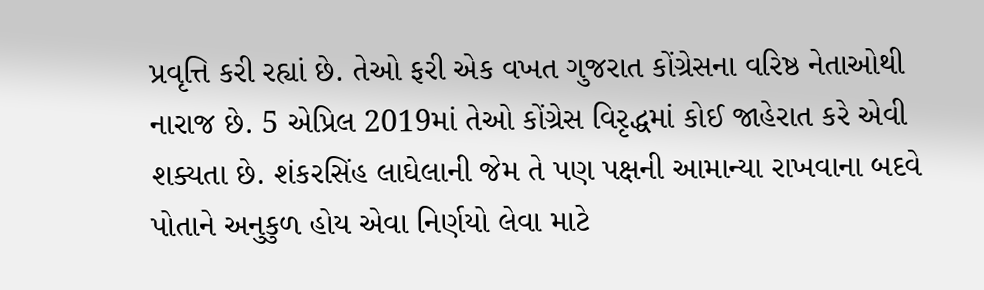પ્રવૃત્તિ કરી રહ્યાં છે. તેઓ ફરી એક વખત ગુજરાત કોંગ્રેસના વરિષ્ઠ નેતાઓથી નારાજ છે. 5 એપ્રિલ 2019માં તેઓ કોંગ્રેસ વિરૃદ્ધમાં કોઈ જાહેરાત કરે એવી શક્યતા છે. શંકરસિંહ લાઘેલાની જેમ તે પણ પક્ષની આમાન્યા રાખવાના બદવે પોતાને અનુકુળ હોય એવા નિર્ણયો લેવા માટે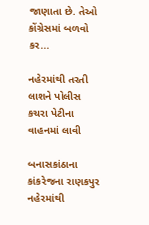જાણાતા છે. તેઓ કોંગ્રેસમાં બળવો કર...

નહેરમાંથી તરતી લાશને પોલીસ કચરા પેટીના વાહનમાં લાવી

બનાસકાંઠાના કાંકરેજના રાણકપુર નહેરમાંથી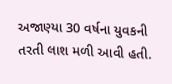અજાણ્યા 30 વર્ષના યુવકની તરતી લાશ મળી આવી હતી.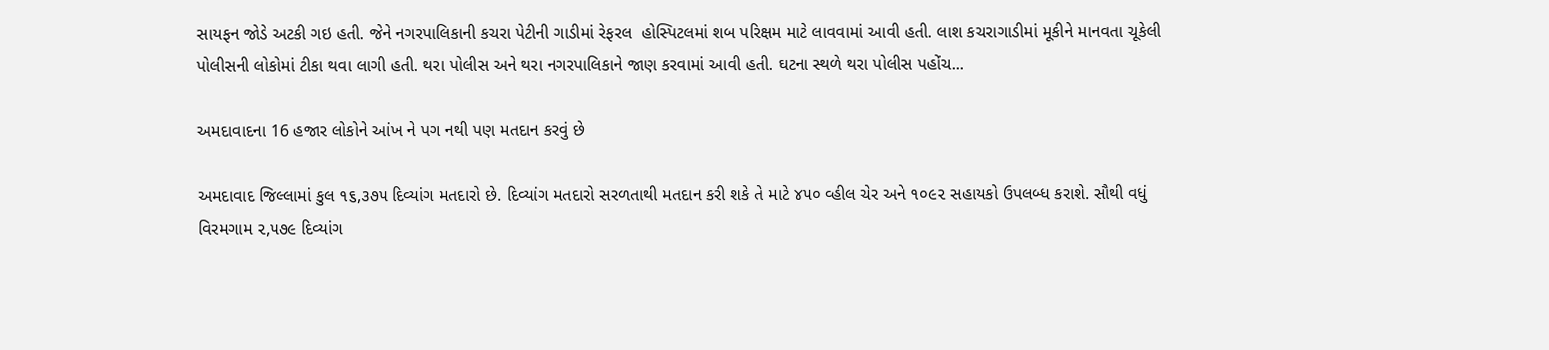સાયફન જોડે અટકી ગઇ હતી. જેને નગરપાલિકાની કચરા પેટીની ગાડીમાં રેફરલ  હોસ્પિટલમાં શબ પરિક્ષમ માટે લાવવામાં આવી હતી. લાશ કચરાગાડીમાં મૂકીને માનવતા ચૂકેલી પોલીસની લોકોમાં ટીકા થવા લાગી હતી. થરા પોલીસ અને થરા નગરપાલિકાને જાણ કરવામાં આવી હતી. ઘટના સ્થળે થરા પોલીસ પહોંચ...

અમદાવાદના 16 હજાર લોકોને આંખ ને પગ નથી પણ મતદાન કરવું છે

અમદાવાદ જિલ્લામાં કુલ ૧૬,૩૭૫ દિવ્યાંગ મતદારો છે. દિવ્યાંગ મતદારો સરળતાથી મતદાન કરી શકે તે માટે ૪૫૦ વ્હીલ ચેર અને ૧૦૯૨ સહાયકો ઉપલબ્ધ કરાશે. સૌથી વધું વિરમગામ ૨,૫૭૯ દિવ્યાંગ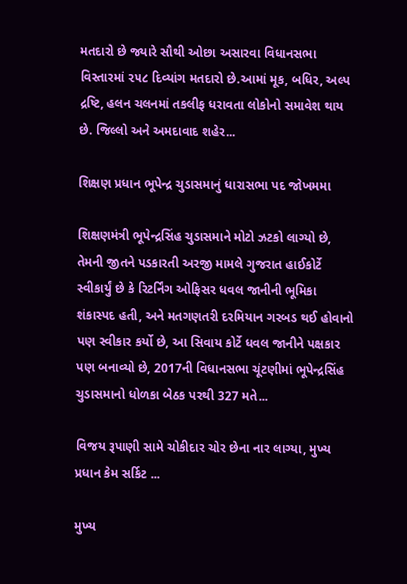મતદારો છે જ્યારે સૌથી ઓછા અસારવા વિધાનસભા વિસ્તારમાં ૨૫૮ દિવ્યાંગ મતદારો છે.આમાં મૂક, બધિર, અલ્પ દ્રષ્ટિ, હલન ચલનમાં તકલીફ ધરાવતા લોકોનો સમાવેશ થાય છે. જિલ્લો અને અમદાવાદ શહેર...

શિક્ષણ પ્રધાન ભૂપેન્દ્ર ચુડાસમાનું ધારાસભા પદ જોખમમા

શિક્ષણમંત્રી ભૂપેન્દ્રસિંહ ચુડાસમાને મોટો ઝટકો લાગ્યો છે, તેમની જીતને પડકારતી અરજી મામલે ગુજરાત હાઈકોર્ટે સ્વીકાર્યું છે કે રિટર્નિંગ ઓફિસર ધવલ જાનીની ભૂમિકા શંકાસ્પદ હતી, અને મતગણતરી દરમિયાન ગરબડ થઈ હોવાનો પણ સ્વીકાર કર્યો છે, આ સિવાય કોર્ટે ધવલ જાનીને પક્ષકાર પણ બનાવ્યો છે, 2017ની વિધાનસભા ચૂંટણીમાં ભૂપેન્દ્રસિંહ ચુડાસમાનો ધોળકા બેઠક પરથી 327 મતે...

વિજય રૂપાણી સામે ચોકીદાર ચોર છેના નાર લાગ્યા, મુખ્ય પ્રધાન કેમ સર્કિટ ...

મુખ્ય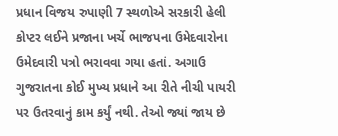પ્રધાન વિજય રુપાણી 7 સ્થળોએ સરકારી હેલી કોપ્ટર લઈને પ્રજાના ખર્ચે ભાજપના ઉમેદવારોના ઉમેદવારી પત્રો ભરાવવા ગયા હતાં. અગાઉ ગુજરાતના કોઈ મુખ્ય પ્રધાને આ રીતે નીચી પાયરી પર ઉતરવાનું કામ કર્યું નથી. તેઓ જ્યાં જાય છે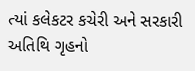ત્યાં કલેકટર કચેરી અને સરકારી અતિથિ ગૃહનો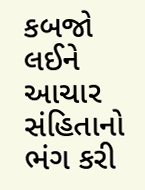કબજો લઈને આચાર સંહિતાનો ભંગ કરી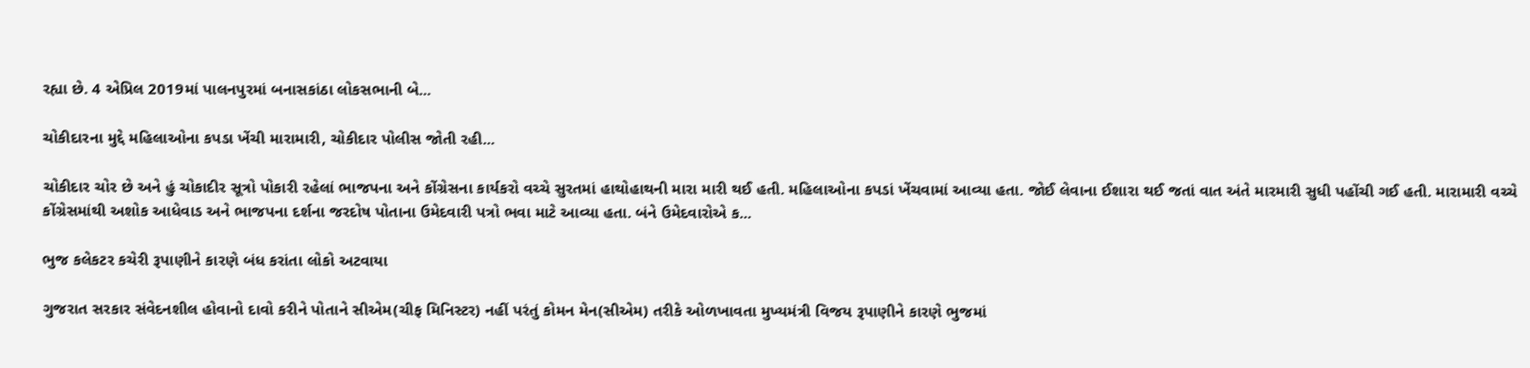રહ્યા છે. 4 એપ્રિલ 2019માં પાલનપુરમાં બનાસકાંઠા લોકસભાની બે...

ચોકીદારના મુદ્દે મહિલાઓના કપડા ખેંચી મારામારી, ચોકીદાર પોલીસ જોતી રહી...

ચોકીદાર ચોર છે અને હું ચોકાદીર સૂત્રો પોકારી રહેલાં ભાજપના અને કોંગ્રેસના કાર્યકરો વચ્ચે સુરતમાં હાથોહાથની મારા મારી થઈ હતી. મહિલાઓના કપડાં ખેંચવામાં આવ્યા હતા. જોઈ લેવાના ઈશારા થઈ જતાં વાત અંતે મારમારી સુધી પહોંચી ગઈ હતી. મારામારી વચ્ચે કોંગ્રેસમાંથી અશોક આધેવાડ અને ભાજપના દર્શના જરદોષ પોતાના ઉમેદવારી પત્રો ભવા માટે આવ્યા હતા. બંને ઉમેદવારોએ ક...

ભુજ કલેકટર કચેરી રૂપાણીને કારણે બંધ કરાંતા લોકો અટવાયા

ગુજરાત સરકાર સંવેદનશીલ હોવાનો દાવો કરીને પોતાને સીએમ(ચીફ મિનિસ્ટર) નહીં પરંતું કોમન મેન(સીએમ) તરીકે ઓળખાવતા મુખ્યમંત્રી વિજય રૂપાણીને કારણે ભુજમાં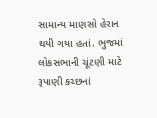સામાન્ય માણસો હેરાન થયી ગયા હતાં. ભુજમાં લોકસભાની ચૂંટણી માટે રૂપાણી કચ્છનાં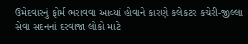ઉમેદવારનું ફોર્મ ભરાવવા આવ્યાં હોવાને કારણે કલેકટર કચેરી-જીલ્લા સેવા સદનનાં દરવાજા લોકો માટે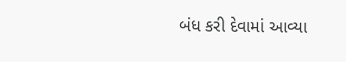બંધ કરી દેવામાં આવ્યા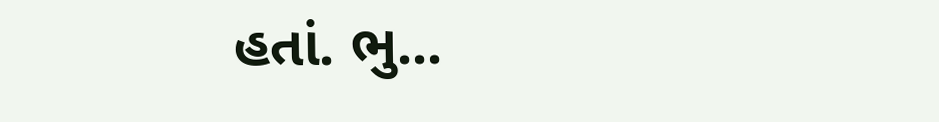હતાં. ભુ...